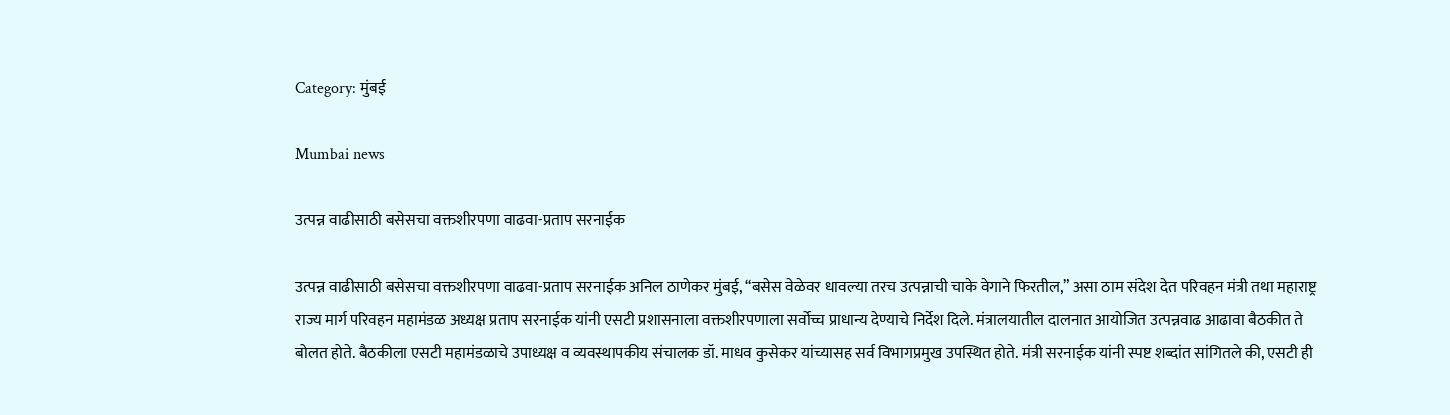Category: मुंबई

Mumbai news

उत्पन्न वाढीसाठी बसेसचा वक्तशीरपणा वाढवा-प्रताप सरनाईक

उत्पन्न वाढीसाठी बसेसचा वक्तशीरपणा वाढवा-प्रताप सरनाईक अनिल ठाणेकर मुंबई, “बसेस वेळेवर धावल्या तरच उत्पन्नाची चाके वेगाने फिरतील,” असा ठाम संदेश देत परिवहन मंत्री तथा महाराष्ट्र राज्य मार्ग परिवहन महामंडळ अध्यक्ष प्रताप सरनाईक यांनी एसटी प्रशासनाला वक्तशीरपणाला सर्वोच्च प्राधान्य देण्याचे निर्देश दिले. मंत्रालयातील दालनात आयोजित उत्पन्नवाढ आढावा बैठकीत ते बोलत होते. बैठकीला एसटी महामंडळाचे उपाध्यक्ष व व्यवस्थापकीय संचालक डॉ. माधव कुसेकर यांच्यासह सर्व विभागप्रमुख उपस्थित होते. मंत्री सरनाईक यांनी स्पष्ट शब्दांत सांगितले की, एसटी ही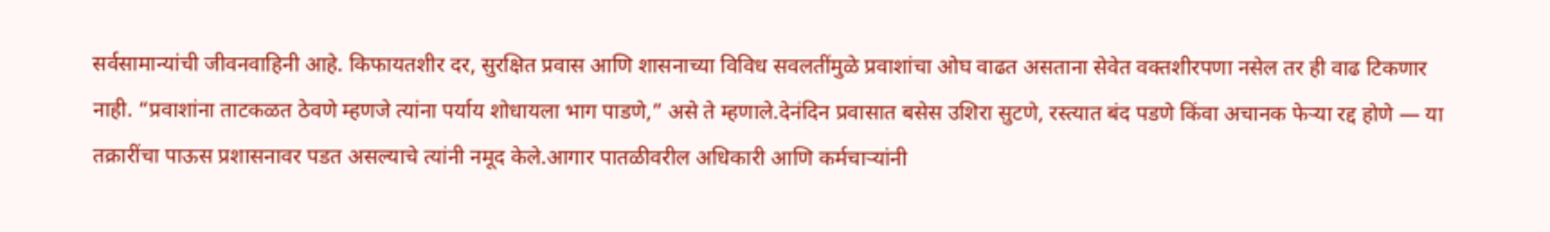सर्वसामान्यांची जीवनवाहिनी आहे. किफायतशीर दर, सुरक्षित प्रवास आणि शासनाच्या विविध सवलतींमुळे प्रवाशांचा ओघ वाढत असताना सेवेत वक्तशीरपणा नसेल तर ही वाढ टिकणार नाही. “प्रवाशांना ताटकळत ठेवणे म्हणजे त्यांना पर्याय शोधायला भाग पाडणे,” असे ते म्हणाले.देनंदिन प्रवासात बसेस उशिरा सुटणे, रस्त्यात बंद पडणे किंवा अचानक फेऱ्या रद्द होणे — या तक्रारींचा पाऊस प्रशासनावर पडत असल्याचे त्यांनी नमूद केले.आगार पातळीवरील अधिकारी आणि कर्मचाऱ्यांनी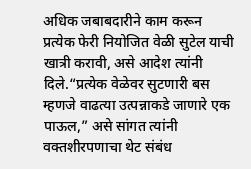अधिक जबाबदारीने काम करून प्रत्येक फेरी नियोजित वेळी सुटेल याची खात्री करावी, असे आदेश त्यांनी दिले.“प्रत्येक वेळेवर सुटणारी बस म्हणजे वाढत्या उत्पन्नाकडे जाणारे एक पाऊल,” असे सांगत त्यांनी वक्तशीरपणाचा थेट संबंध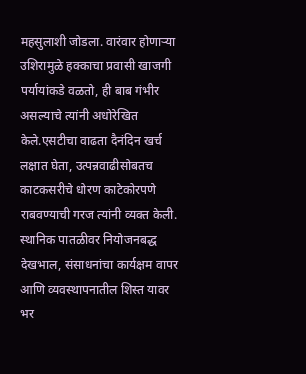महसुलाशी जोडला. वारंवार होणाऱ्या उशिरामुळे हक्काचा प्रवासी खाजगी पर्यायांकडे वळतो, ही बाब गंभीर असल्याचे त्यांनी अधोरेखित केले.एसटीचा वाढता दैनंदिन खर्च लक्षात घेता, उत्पन्नवाढीसोबतच काटकसरीचे धोरण काटेकोरपणे राबवण्याची गरज त्यांनी व्यक्त केली. स्थानिक पातळीवर नियोजनबद्ध देखभाल, संसाधनांचा कार्यक्षम वापर आणि व्यवस्थापनातील शिस्त यावर भर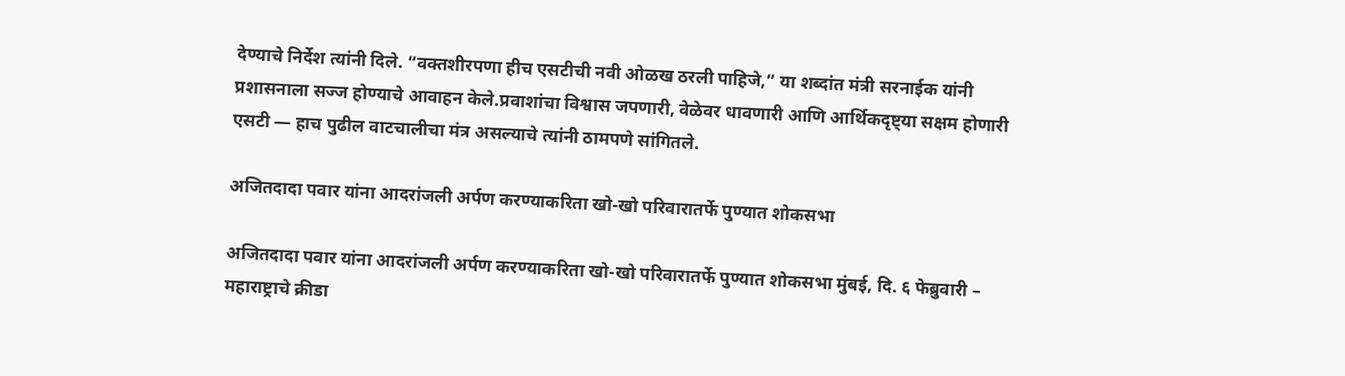देण्याचे निर्देश त्यांनी दिले. “वक्तशीरपणा हीच एसटीची नवी ओळख ठरली पाहिजे,” या शब्दांत मंत्री सरनाईक यांनी प्रशासनाला सज्ज होण्याचे आवाहन केले.प्रवाशांचा विश्वास जपणारी, वेळेवर धावणारी आणि आर्थिकदृष्ट्या सक्षम होणारी एसटी — हाच पुढील वाटचालीचा मंत्र असल्याचे त्यांनी ठामपणे सांगितले.

अजितदादा पवार यांना आदरांजली अर्पण करण्याकरिता खो-खो परिवारातर्फे पुण्यात शोकसभा

अजितदादा पवार यांना आदरांजली अर्पण करण्याकरिता खो-खो परिवारातर्फे पुण्यात शोकसभा मुंबई, दि. ६ फेब्रुवारी – महाराष्ट्राचे क्रीडा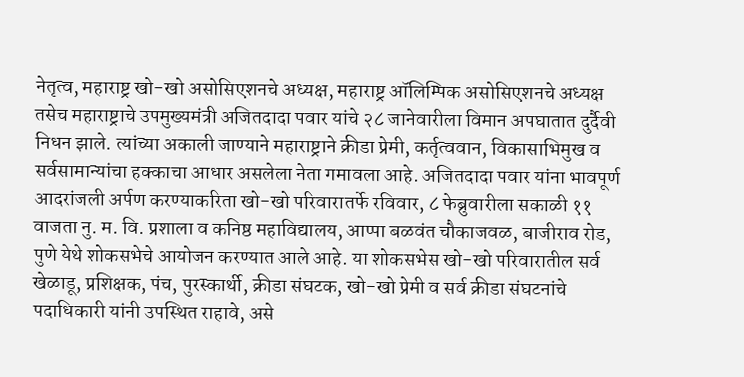नेतृत्व, महाराष्ट्र खो-खो असोसिएशनचे अध्यक्ष, महाराष्ट्र ऑलिम्पिक असोसिएशनचे अध्यक्ष तसेच महाराष्ट्राचे उपमुख्यमंत्री अजितदादा पवार यांचे २८ जानेवारीला विमान अपघातात दुर्दैवी निधन झाले. त्यांच्या अकाली जाण्याने महाराष्ट्राने क्रीडा प्रेमी, कर्तृत्ववान, विकासाभिमुख व सर्वसामान्यांचा हक्काचा आधार असलेला नेता गमावला आहे. अजितदादा पवार यांना भावपूर्ण आदरांजली अर्पण करण्याकरिता खो-खो परिवारातर्फे रविवार, ८ फेब्रुवारीला सकाळी ११ वाजता नु. म. वि. प्रशाला व कनिष्ठ महाविद्यालय, आप्पा बळवंत चौकाजवळ, बाजीराव रोड, पुणे येथे शोकसभेचे आयोजन करण्यात आले आहे. या शोकसभेस खो-खो परिवारातील सर्व खेळाडू, प्रशिक्षक, पंच, पुरस्कार्थी, क्रीडा संघटक, खो-खो प्रेमी व सर्व क्रीडा संघटनांचे पदाधिकारी यांनी उपस्थित राहावे, असे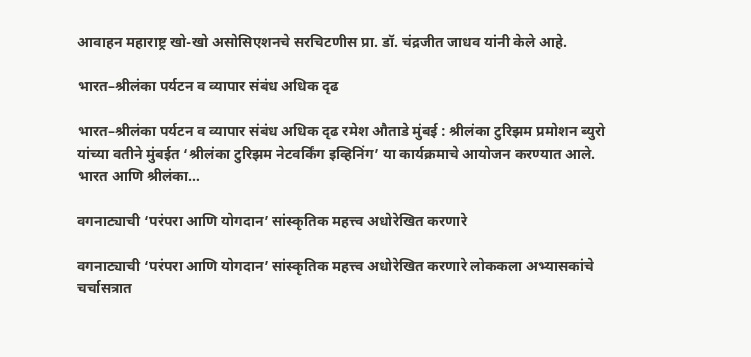आवाहन महाराष्ट्र खो-खो असोसिएशनचे सरचिटणीस प्रा. डॉ. चंद्रजीत जाधव यांनी केले आहे.

भारत–श्रीलंका पर्यटन व व्यापार संबंध अधिक दृढ

भारत–श्रीलंका पर्यटन व व्यापार संबंध अधिक दृढ रमेश औताडे मुंबई : श्रीलंका टुरिझम प्रमोशन ब्युरो यांच्या वतीने मुंबईत ‘श्रीलंका टुरिझम नेटवर्किंग इव्हिनिंग’ या कार्यक्रमाचे आयोजन करण्यात आले. भारत आणि श्रीलंका…

वगनाट्याची ‘परंपरा आणि योगदान’ सांस्कृतिक महत्त्व अधोरेखित करणारे

वगनाट्याची ‘परंपरा आणि योगदान’ सांस्कृतिक महत्त्व अधोरेखित करणारे लोककला अभ्यासकांचे चर्चासत्रात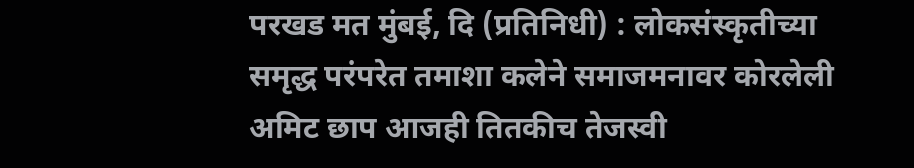परखड मत मुंबई, दि (प्रतिनिधी) : लोकसंस्कृतीच्या समृद्ध परंपरेत तमाशा कलेने समाजमनावर कोरलेली अमिट छाप आजही तितकीच तेजस्वी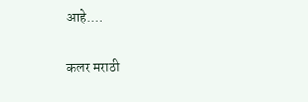आहे.…

कलर मराठी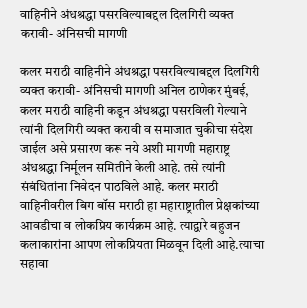वाहिनीने अंधश्रद्धा पसरविल्याबद्दल दिलगिरी व्यक्त करावी- अंनिसची मागणी

कलर मराठी वाहिनीने अंधश्रद्धा पसरविल्याबद्दल दिलगिरी व्यक्त करावी- अंनिसची मागणी अनिल ठाणेकर मुंबई, कलर मराठी वाहिनी कडून अंधश्रद्धा पसरविली गेल्याने त्यांनी दिलगिरी व्यक्त करावी व समाजात चुकीचा संदेश जाईल असे प्रसारण करू नये अशी मागणी महाराष्ट्र अंधश्रद्धा निर्मूलन समितीने केली आहे. तसे त्यांनी संबंधितांना निवेदन पाठविले आहे. कलर मराठी वाहिनीवरील बिग बॉस मराठी हा महाराष्ट्रातील प्रेक्षकांच्या आवडीचा व लोकप्रिय कार्यक्रम आहे. त्याद्वारे बहुजन कलाकारांना आपण लोकप्रियता मिळवून दिली आहे.त्याचा सहावा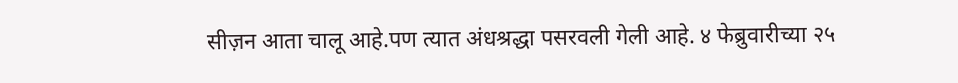सीज़न आता चालू आहे.पण त्यात अंधश्रद्धा पसरवली गेली आहे. ४ फेब्रुवारीच्या २५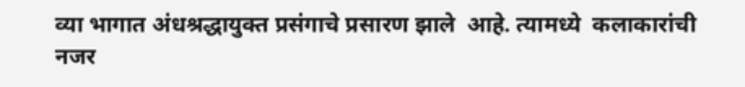व्या भागात अंधश्रद्धायुक्त प्रसंगाचे प्रसारण झाले  आहे. त्यामध्ये  कलाकारांची नजर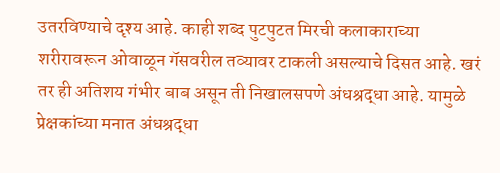उतरविण्याचे दृश्य आहे. काही शब्द पुटपुटत मिरची कलाकाराच्या शरीरावरून ओवाळून गॅसवरील तव्यावर टाकली असल्याचे दिसत आहे. खरं तर ही अतिशय गंभीर बाब असून ती निखालसपणे अंधश्रद्धा आहे. यामुळे प्रेक्षकांच्या मनात अंधश्रद्धा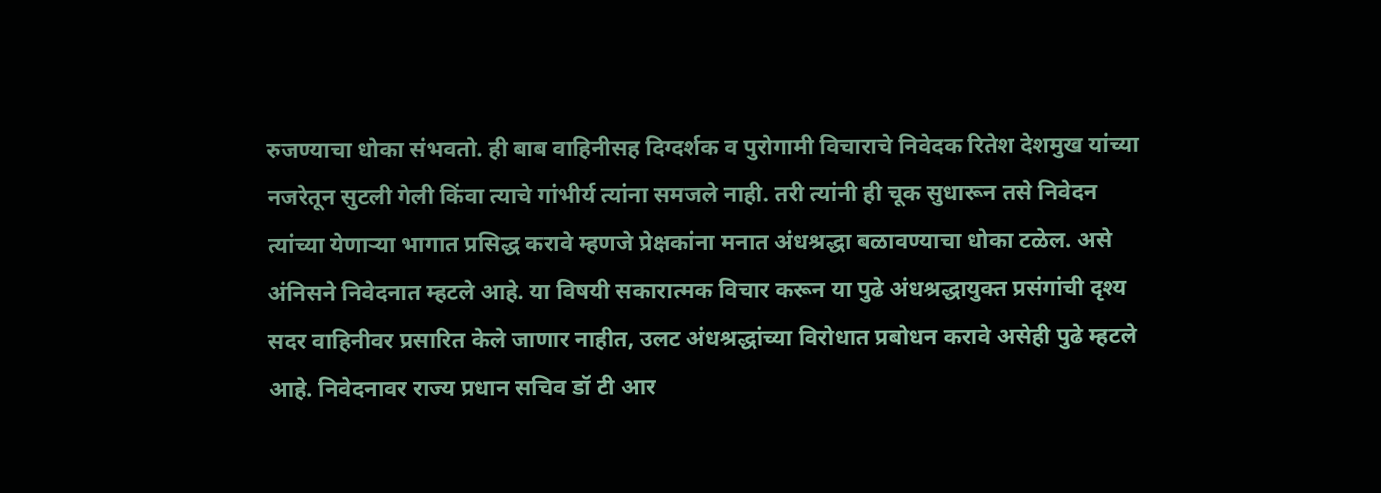रुजण्याचा धोका संभवतो. ही बाब वाहिनीसह दिग्दर्शक व पुरोगामी विचाराचे निवेदक रितेश देशमुख यांच्या नजरेतून सुटली गेली किंवा त्याचे गांभीर्य त्यांना समजले नाही. तरी त्यांनी ही चूक सुधारून तसे निवेदन त्यांच्या येणाऱ्या भागात प्रसिद्ध करावे म्हणजे प्रेक्षकांना मनात अंधश्रद्धा बळावण्याचा धोका टळेल. असे अंनिसने निवेदनात म्हटले आहे. या विषयी सकारात्मक विचार करून या पुढे अंधश्रद्धायुक्त प्रसंगांची दृश्य सदर वाहिनीवर प्रसारित केले जाणार नाहीत, उलट अंधश्रद्धांच्या विरोधात प्रबोधन करावे असेही पुढे म्हटले आहे. निवेदनावर राज्य प्रधान सचिव डॉ टी आर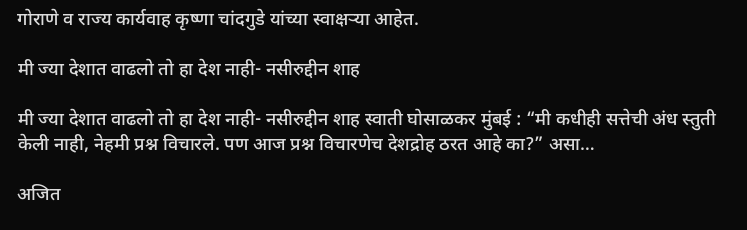गोराणे व राज्य कार्यवाह कृष्णा चांदगुडे यांच्या स्वाक्षऱ्या आहेत.

मी ज्या देशात वाढलो तो हा देश नाही- नसीरुद्दीन शाह

मी ज्या देशात वाढलो तो हा देश नाही- नसीरुद्दीन शाह स्वाती घोसाळकर मुंबई : “मी कधीही सत्तेची अंध स्तुती केली नाही, नेहमी प्रश्न विचारले. पण आज प्रश्न विचारणेच देशद्रोह ठरत आहे का?” असा…

अजित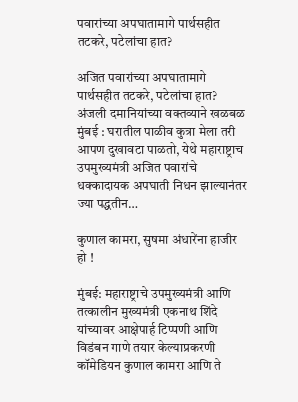पवारांच्या अपघातामागे पार्थसहीत तटकरे, पटेलांचा हात?

अजित पवारांच्या अपघातामागे पार्थसहीत तटकरे, पटेलांचा हात? अंजली दमानियांच्या वक्तव्याने खळबळ मुंबई : घरातील पाळीव कुत्रा मेला तरी आपण दुखावटा पाळतो, येथे महाराष्ट्राच उपमुख्यमंत्री अजित पवारांचे धक्कादायक अपघाती निधन झाल्यानंतर ज्या पद्धतीन…

कुणाल कामरा, सुषमा अंधारेंना हाजीर हो !

मुंबई: महाराष्ट्राचे उपमुख्यमंत्री आणि तत्कालीन मुख्यमंत्री एकनाथ शिंदे यांच्यावर आक्षेपार्ह टिप्पणी आणि विडंबन गाणे तयार केल्याप्रकरणी कॉमेडियन कुणाल कामरा आणि ते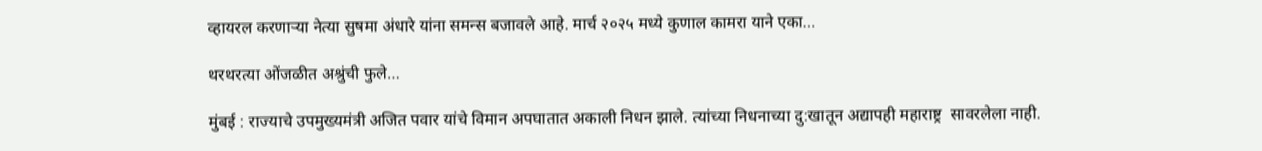व्हायरल करणाऱ्या नेत्या सुषमा अंधारे यांना समन्स बजावले आहे. मार्च २०२५ मध्ये कुणाल कामरा याने एका…

थरथरत्या ओंजळीत अश्रुंची फुले…

मुंबई : राज्याचे उपमुख्यमंत्री अजित पवार यांचे विमान अपघातात अकाली निधन झाले. त्यांच्या निधनाच्या दु:खातून अद्यापही महाराष्ट्र  सावरलेला नाही.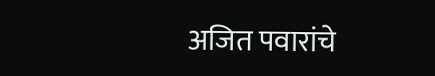अजित पवारांचे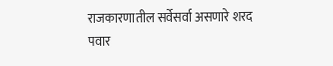राजकारणातील सर्वेसर्वा असणारे शरद पवार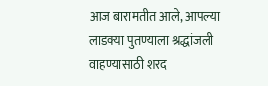आज बारामतीत आले, आपल्या लाडक्या पुतण्याला श्रद्धांजली वाहण्यासाठी शरद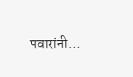पवारांनी…